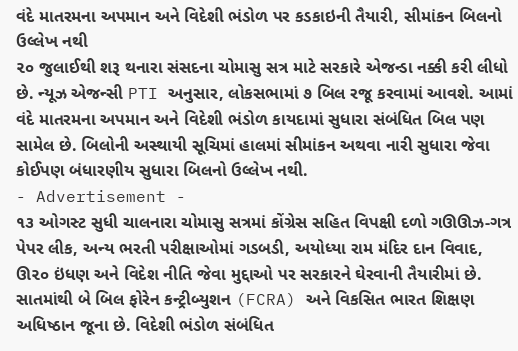વંદે માતરમના અપમાન અને વિદેશી ભંડોળ પર કડકાઇની તૈયારી, સીમાંકન બિલનો ઉલ્લેખ નથી
૨૦ જુલાઈથી શરૂ થનારા સંસદના ચોમાસુ સત્ર માટે સરકારે એજન્ડા નક્કી કરી લીધો છે. ન્યૂઝ એજન્સી PTI અનુસાર, લોકસભામાં ૭ બિલ રજૂ કરવામાં આવશે. આમાં વંદે માતરમના અપમાન અને વિદેશી ભંડોળ કાયદામાં સુધારા સંબંધિત બિલ પણ સામેલ છે. બિલોની અસ્થાયી સૂચિમાં હાલમાં સીમાંકન અથવા નારી સુધારા જેવા કોઈપણ બંધારણીય સુધારા બિલનો ઉલ્લેખ નથી.
- Advertisement -
૧૩ ઓગસ્ટ સુધી ચાલનારા ચોમાસુ સત્રમાં કોંગ્રેસ સહિત વિપક્ષી દળો ગઊઊઝ-ગત્ર પેપર લીક, અન્ય ભરતી પરીક્ષાઓમાં ગડબડી, અયોધ્યા રામ મંદિર દાન વિવાદ, ઊ૨૦ ઇંધણ અને વિદેશ નીતિ જેવા મુદ્દાઓ પર સરકારને ઘેરવાની તૈયારીમાં છે. સાતમાંથી બે બિલ ફોરેન કન્ટ્રીબ્યુશન (FCRA) અને વિકસિત ભારત શિક્ષણ અધિષ્ઠાન જૂના છે. વિદેશી ભંડોળ સંબંધિત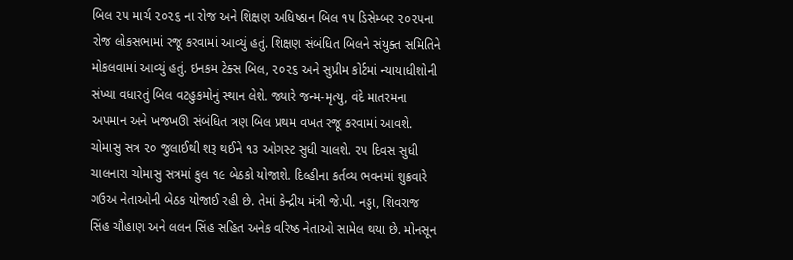બિલ ૨૫ માર્ચ ૨૦૨૬ ના રોજ અને શિક્ષણ અધિષ્ઠાન બિલ ૧૫ ડિસેમ્બર ૨૦૨૫ના રોજ લોકસભામાં રજૂ કરવામાં આવ્યું હતું. શિક્ષણ સંબંધિત બિલને સંયુક્ત સમિતિને મોકલવામાં આવ્યું હતું. ઇનકમ ટેક્સ બિલ, ૨૦૨૬ અને સુપ્રીમ કોર્ટમાં ન્યાયાધીશોની સંખ્યા વધારતું બિલ વટહુકમોનું સ્થાન લેશે. જ્યારે જન્મ-મૃત્યુ, વંદે માતરમના અપમાન અને ખજખઊ સંબંધિત ત્રણ બિલ પ્રથમ વખત રજૂ કરવામાં આવશે.
ચોમાસુ સત્ર ૨૦ જુલાઈથી શરૂ થઈને ૧૩ ઓગસ્ટ સુધી ચાલશે. ૨૫ દિવસ સુધી ચાલનારા ચોમાસુ સત્રમાં કુલ ૧૯ બેઠકો યોજાશે. દિલ્હીના કર્તવ્ય ભવનમાં શુક્રવારે ગઉઅ નેતાઓની બેઠક યોજાઈ રહી છે. તેમાં કેન્દ્રીય મંત્રી જે.પી. નડ્ડા, શિવરાજ સિંહ ચૌહાણ અને લલન સિંહ સહિત અનેક વરિષ્ઠ નેતાઓ સામેલ થયા છે. મોનસૂન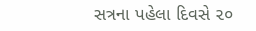સત્રના પહેલા દિવસે ૨૦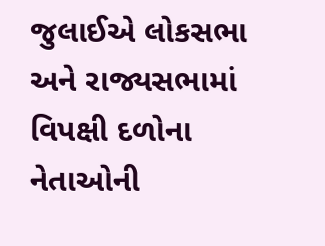જુલાઈએ લોકસભા અને રાજ્યસભામાં વિપક્ષી દળોના નેતાઓની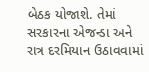બેઠક યોજાશે. તેમાં સરકારના એજન્ડા અને રાત્ર દરમિયાન ઉઠાવવામાં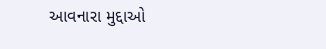આવનારા મુદ્દાઓ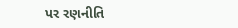પર રણનીતિ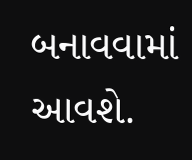બનાવવામાં આવશે.